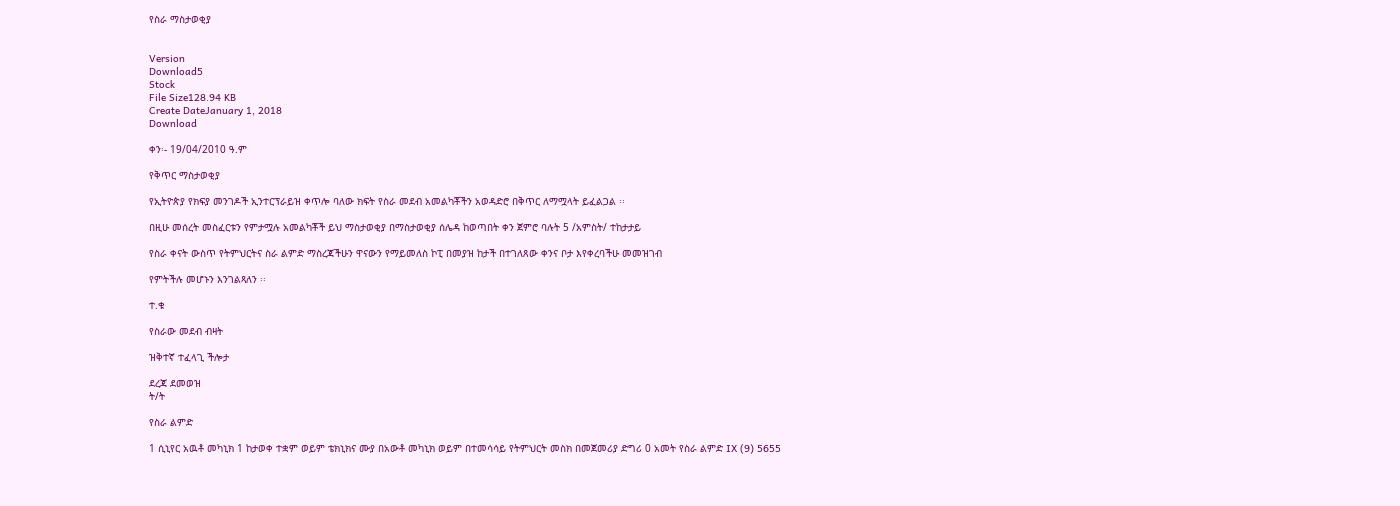የስራ ማስታወቂያ


Version
Download5
Stock
File Size128.94 KB
Create DateJanuary 1, 2018
Download

ቀን፡- 19/04/2010 ዓ.ም

የቅጥር ማስታወቂያ

የኢትዮጵያ የክፍያ መንገዶች ኢንተርፕራይዝ ቀጥሎ ባለው ክፍት የስራ መደብ አመልካቾችን አወዳድሮ በቅጥር ለማሟላት ይፈልጋል ፡፡

በዚሁ መሰረት መስፈርቱን የምታሟሉ አመልካቾች ይህ ማስታወቂያ በማስታወቂያ ሰሌዳ ከወጣበት ቀን ጀምሮ ባሉት 5 /አምስት/ ተከታታይ

የስራ ቀናት ውስጥ የትምህርትና ስራ ልምድ ማስረጃችሁን ዋናውን የማይመለስ ኮፒ በመያዝ ከታች በተገለጸው ቀንና ቦታ እየቀረባችሁ መመዝገብ

የምትችሉ መሆኑን እንገልጻለን ፡፡

ተ.ቁ

የስራው መደብ ብዛት

ዝቅተኛ ተፈላጊ ችሎታ

ደረጃ ደመወዝ
ት/ት

የስራ ልምድ

1 ሲኒየር አዉቶ መካኒክ 1 ከታወቀ ተቋም ወይም ቴክኒክና ሙያ በአውቶ መካኒክ ወይም በተመሳሳይ የትምህርት መስክ በመጀመሪያ ድግሪ 0 አመት የስራ ልምድ IX (9) 5655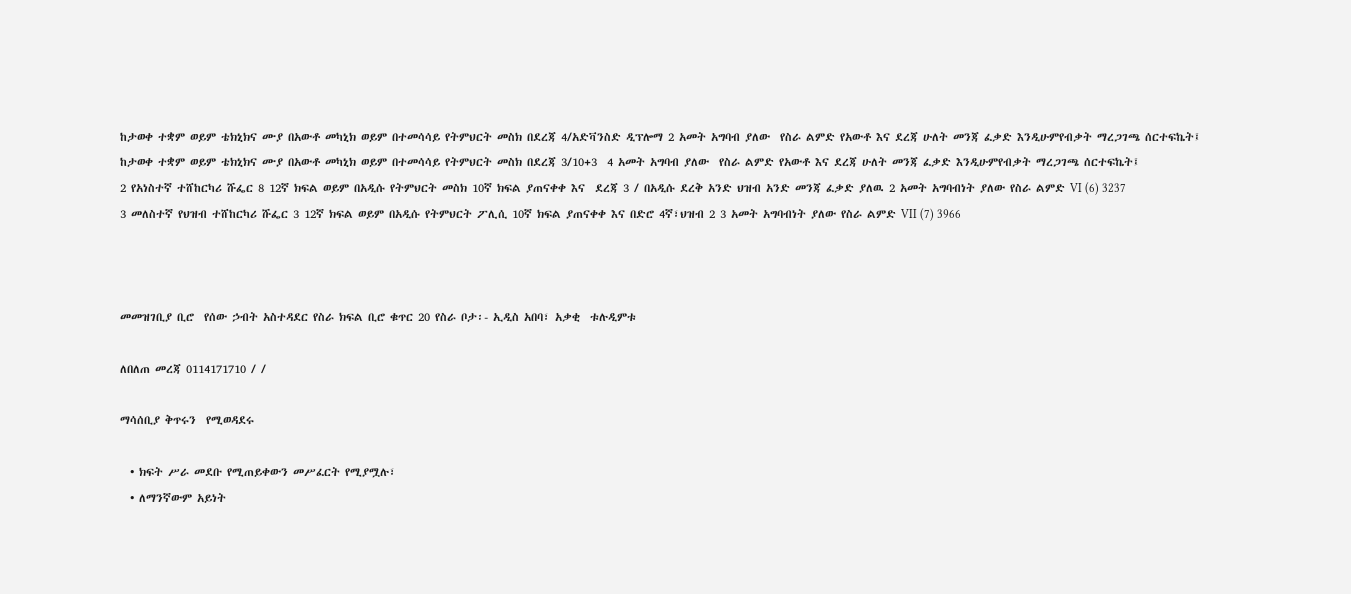ከታወቀ ተቋም ወይም ቴክኒክና ሙያ በአውቶ መካኒክ ወይም በተመሳሳይ የትምህርት መስክ በደረጃ 4/አድቫንስድ ዲፕሎማ 2 አመት አግባብ ያለው  የስራ ልምድ የአውቶ እና ደረጃ ሁለት መንጃ ፈቃድ እንዲሁምየብቃት ማረጋገጫ ሰርተፍኬት፤
ከታወቀ ተቋም ወይም ቴክኒክና ሙያ በአውቶ መካኒክ ወይም በተመሳሳይ የትምህርት መስክ በደረጃ 3/10+3  4 አመት አግባብ ያለው  የስራ ልምድ የአውቶ እና ደረጃ ሁለት መንጃ ፈቃድ እንዲሁምየብቃት ማረጋገጫ ሰርተፍኬት፤
2 የአነስተኛ ተሸከርካሪ ሹፌር 8 12ኛ ክፍል ወይም በአዲሱ የትምህርት መስክ 10ኛ ክፍል ያጠናቀቀ እና  ደረጃ 3 / በአዲሱ ደረቅ አንድ ህዝብ አንድ መንጃ ፈቃድ ያለዉ 2 አመት አግባብነት ያለው የስራ ልምድ VI (6) 3237
3 መለስተኛ የህዝብ ተሸከርካሪ ሹፌር 3 12ኛ ክፍል ወይም በአዲሱ የትምህርት ፖሊሲ 10ኛ ክፍል ያጠናቀቀ እና በድሮ 4ኛ፣ህዝብ 2 3 አመት አግባብነት ያለው የስራ ልምድ VII (7) 3966



መመዝገቢያ ቢሮ  የሰው ኃብት አስተዳደር የስራ ክፍል ቢሮ ቁጥር 20 የስራ ቦታ፡- ኢዲስ አበባ፣ አቃቂ  ቱሉዲምቱ

ለበለጠ መረጃ 0114171710 / /

ማሳሰቢያ ቅጥሩን  የሚወዳደሩ

  • ክፍት ሥራ መደቡ የሚጠይቀውን መሥፈርት የሚያሟሉ፣
  • ለማንኛውም አይነት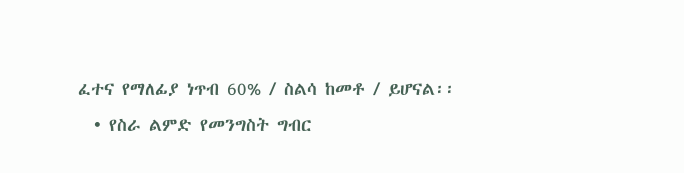ፈተና የማለፊያ ነጥብ 60% / ስልሳ ከመቶ / ይሆናል፡፡
  • የስራ ልምድ የመንግስት ግብር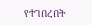የተገበረበት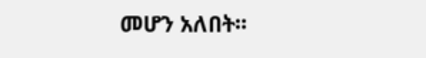መሆን አለበት፡፡